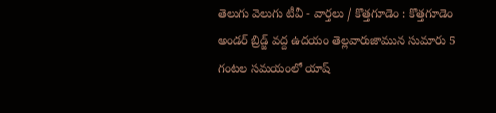తెలుగు వెలుగు టీవీ - వార్తలు / కొత్తగూడెం : కొత్తగూడెం అండర్ బ్రిడ్జ్ వద్ద ఉదయం తెల్లవారుజామున సుమారు 5 గంటల సమయంలో యాష్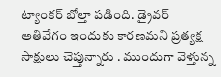ట్యాంకర్ బోల్తా పడింది. డ్రైవర్ అతివేగం ఇందుకు కారణమని ప్రత్యక్ష సాక్షులు చెప్తున్నారు . ముందుగా వెళ్తున్న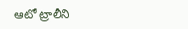ఆటో ట్రాలీని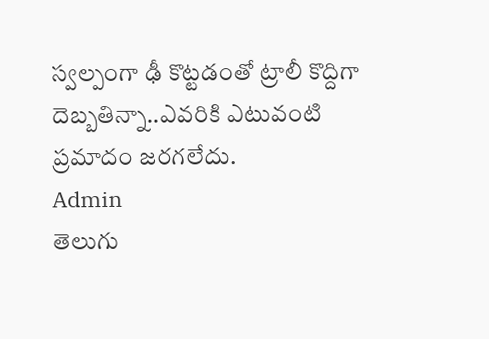స్వల్పంగా ఢీ కొట్టడంతో ట్రాలీ కొద్దిగా దెబ్బతిన్నా..ఎవరికి ఎటువంటి ప్రమాదం జరగలేదు.
Admin
తెలుగు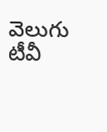వెలుగు టీవీ